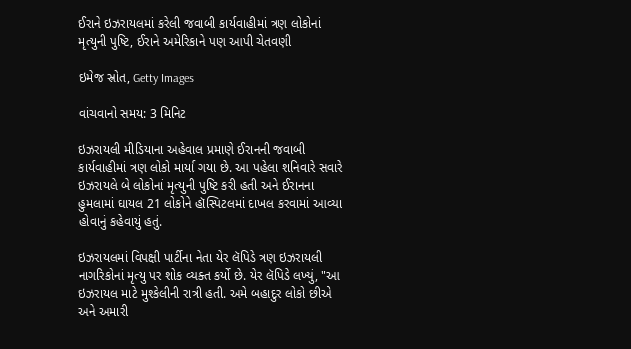ઈરાને ઇઝરાયલમાં કરેલી જવાબી કાર્યવાહીમાં ત્રણ લોકોનાં મૃત્યુની પુષ્ટિ, ઈરાને અમેરિકાને પણ આપી ચેતવણી

ઇમેજ સ્રોત, Getty Images

વાંચવાનો સમય: 3 મિનિટ

ઇઝરાયલી મીડિયાના અહેવાલ પ્રમાણે ઈરાનની જવાબી કાર્યવાહીમાં ત્રણ લોકો માર્યા ગયા છે. આ પહેલા શનિવારે સવારે ઇઝરાયલે બે લોકોનાં મૃત્યુની પુષ્ટિ કરી હતી અને ઈરાનના હુમલામાં ઘાયલ 21 લોકોને હૉસ્પિટલમાં દાખલ કરવામાં આવ્યા હોવાનું કહેવાયું હતું.

ઇઝરાયલમાં વિપક્ષી પાર્ટીના નેતા યેર લૅપિડે ત્રણ ઇઝરાયલી નાગરિકોનાં મૃત્યુ પર શોક વ્યક્ત કર્યો છે. યેર લૅપિડે લખ્યું, "આ ઇઝરાયલ માટે મુશ્કેલીની રાત્રી હતી. અમે બહાદુર લોકો છીએ અને અમારી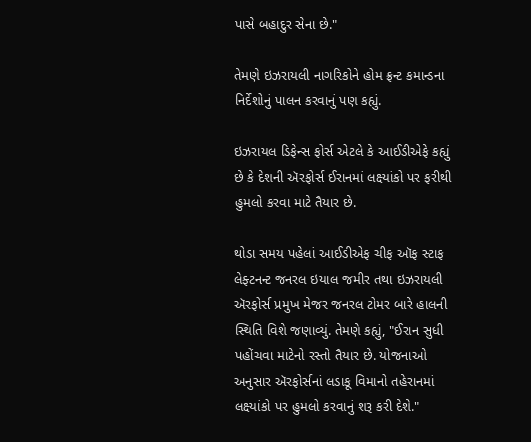પાસે બહાદુર સેના છે."

તેમણે ઇઝરાયલી નાગરિકોને હોમ ફ્રન્ટ કમાન્ડના નિર્દેશોનું પાલન કરવાનું પણ કહ્યું.

ઇઝરાયલ ડિફેન્સ ફોર્સ એટલે કે આઈડીએફે કહ્યું છે કે દેશની ઍરફોર્સ ઈરાનમાં લક્ષ્યાંકો પર ફરીથી હુમલો કરવા માટે તૈયાર છે.

થોડા સમય પહેલાં આઈડીએફ ચીફ ઑફ સ્ટાફ લેફ્ટનન્ટ જનરલ ઇયાલ જમીર તથા ઇઝરાયલી ઍરફોર્સ પ્રમુખ મેજર જનરલ ટોમર બારે હાલની સ્થિતિ વિશે જણાવ્યું. તેમણે કહ્યું, "ઈરાન સુધી પહોંચવા માટેનો રસ્તો તૈયાર છે. યોજનાઓ અનુસાર ઍરફોર્સનાં લડાકૂ વિમાનો તહેરાનમાં લક્ષ્યાંકો પર હુમલો કરવાનું શરૂ કરી દેશે."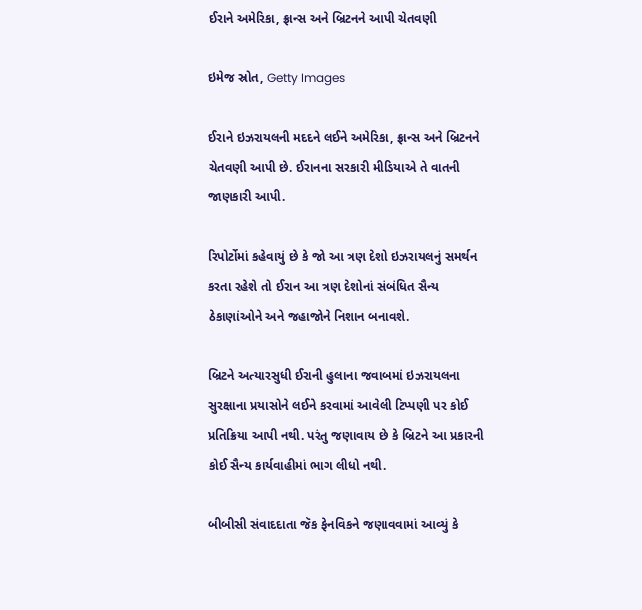ઈરાને અમેરિકા, ફ્રાન્સ અને બ્રિટનને આપી ચેતવણી

ઇમેજ સ્રોત, Getty Images

ઈરાને ઇઝરાયલની મદદને લઈને અમેરિકા, ફ્રાન્સ અને બ્રિટનને ચેતવણી આપી છે. ઈરાનના સરકારી મીડિયાએ તે વાતની જાણકારી આપી.

રિપોર્ટોમાં કહેવાયું છે કે જો આ ત્રણ દેશો ઇઝરાયલનું સમર્થન કરતા રહેશે તો ઈરાન આ ત્રણ દેશોનાં સંબંધિત સૈન્ય ઠેકાણાંઓને અને જહાજોને નિશાન બનાવશે.

બ્રિટને અત્યારસુધી ઈરાની હુલાના જવાબમાં ઇઝરાયલના સુરક્ષાના પ્રયાસોને લઈને કરવામાં આવેલી ટિપ્પણી પર કોઈ પ્રતિક્રિયા આપી નથી. પરંતુ જણાવાય છે કે બ્રિટને આ પ્રકારની કોઈ સૈન્ય કાર્યવાહીમાં ભાગ લીધો નથી.

બીબીસી સંવાદદાતા જૅક ફેનવિકને જણાવવામાં આવ્યું કે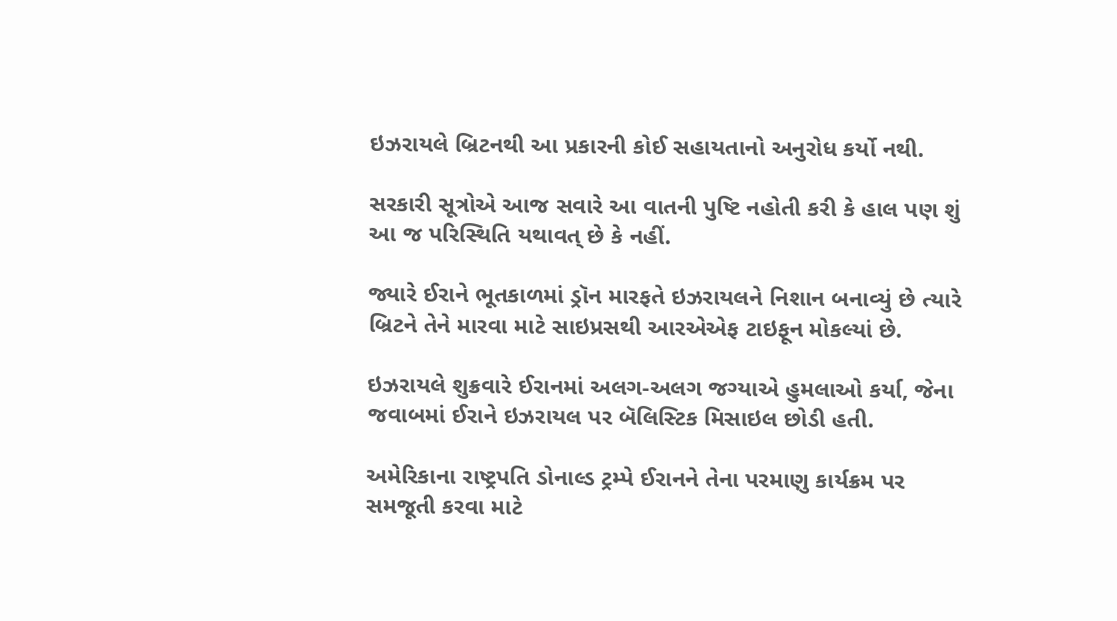ઇઝરાયલે બ્રિટનથી આ પ્રકારની કોઈ સહાયતાનો અનુરોધ કર્યો નથી.

સરકારી સૂત્રોએ આજ સવારે આ વાતની પુષ્ટિ નહોતી કરી કે હાલ પણ શું આ જ પરિસ્થિતિ યથાવત્ છે કે નહીં.

જ્યારે ઈરાને ભૂતકાળમાં ડ્રૉન મારફતે ઇઝરાયલને નિશાન બનાવ્યું છે ત્યારે બ્રિટને તેને મારવા માટે સાઇપ્રસથી આરએએફ ટાઇફૂન મોકલ્યાં છે.

ઇઝરાયલે શુક્રવારે ઈરાનમાં અલગ-અલગ જગ્યાએ હુમલાઓ કર્યા, જેના જવાબમાં ઈરાને ઇઝરાયલ પર બૅલિસ્ટિક મિસાઇલ છોડી હતી.

અમેરિકાના રાષ્ટ્રપતિ ડોનાલ્ડ ટ્રમ્પે ઈરાનને તેના પરમાણુ કાર્યક્રમ પર સમજૂતી કરવા માટે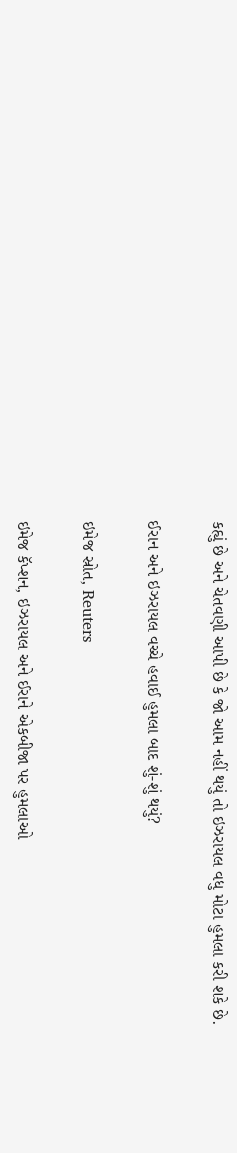કહ્યું છે અને ચેતવણી આપી છે કે જો આમ નહીં થયું તો ઇઝરાયલ વધુ મોટા હુમલા કરી શકે છે.

ઈરાન અને ઇઝરાયલ વચ્ચે હવાઈ હુમલા બાદ શું-શું થયું?

ઇમેજ સ્રોત, Reuters

ઇમેજ કૅપ્શન, ઇઝરાયલ અને ઈરાને એકબીજા પર હુમલાઓ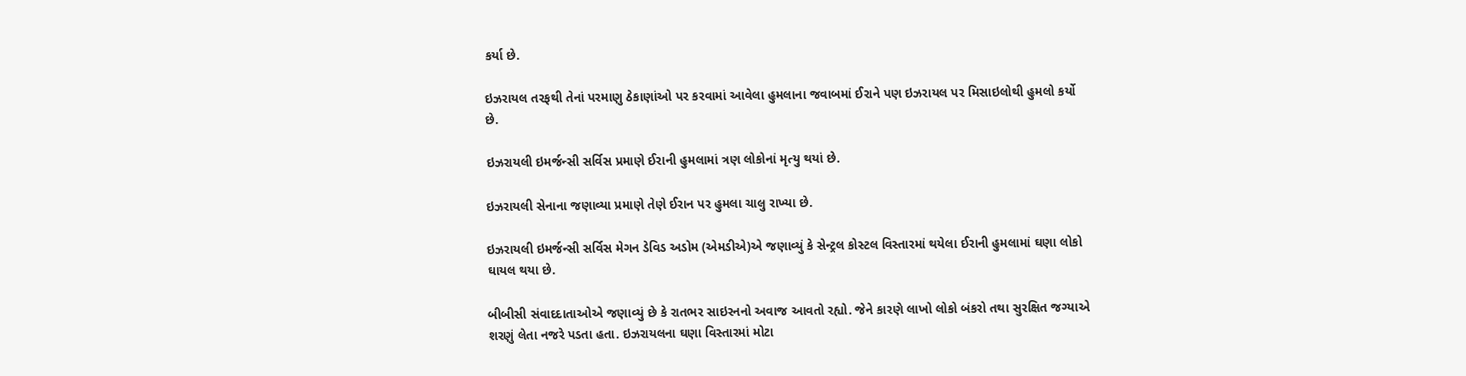કર્યા છે.

ઇઝરાયલ તરફથી તેનાં પરમાણુ ઠેકાણાંઓ પર કરવામાં આવેલા હુમલાના જવાબમાં ઈરાને પણ ઇઝરાયલ પર મિસાઇલોથી હુમલો કર્યો છે.

ઇઝરાયલી ઇમર્જન્સી સર્વિસ પ્રમાણે ઈરાની હુમલામાં ત્રણ લોકોનાં મૃત્યુ થયાં છે.

ઇઝરાયલી સેનાના જણાવ્યા પ્રમાણે તેણે ઈરાન પર હુમલા ચાલુ રાખ્યા છે.

ઇઝરાયલી ઇમર્જન્સી સર્વિસ મેગન ડેવિડ અડોમ (એમડીએ)એ જણાવ્યું કે સેન્ટ્રલ કોસ્ટલ વિસ્તારમાં થયેલા ઈરાની હુમલામાં ઘણા લોકો ઘાયલ થયા છે.

બીબીસી સંવાદદાતાઓએ જણાવ્યું છે કે રાતભર સાઇરનનો અવાજ આવતો રહ્યો. જેને કારણે લાખો લોકો બંકરો તથા સુરક્ષિત જગ્યાએ શરણું લેતા નજરે પડતા હતા. ઇઝરાયલના ઘણા વિસ્તારમાં મોટા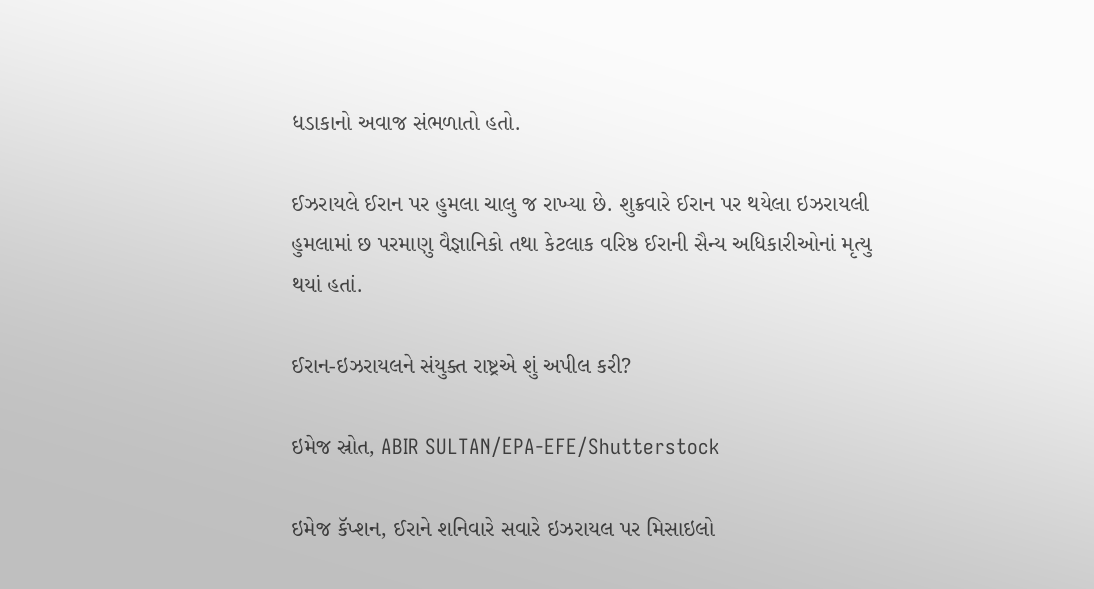ધડાકાનો અવાજ સંભળાતો હતો.

ઈઝરાયલે ઈરાન પર હુમલા ચાલુ જ રાખ્યા છે. શુક્રવારે ઈરાન પર થયેલા ઇઝરાયલી હુમલામાં છ પરમાણુ વૈજ્ઞાનિકો તથા કેટલાક વરિષ્ઠ ઈરાની સૈન્ય અધિકારીઓનાં મૃત્યુ થયાં હતાં.

ઈરાન-ઇઝરાયલને સંયુક્ત રાષ્ટ્રએ શું અપીલ કરી?

ઇમેજ સ્રોત, ABIR SULTAN/EPA-EFE/Shutterstock

ઇમેજ કૅપ્શન, ઈરાને શનિવારે સવારે ઇઝરાયલ પર મિસાઇલો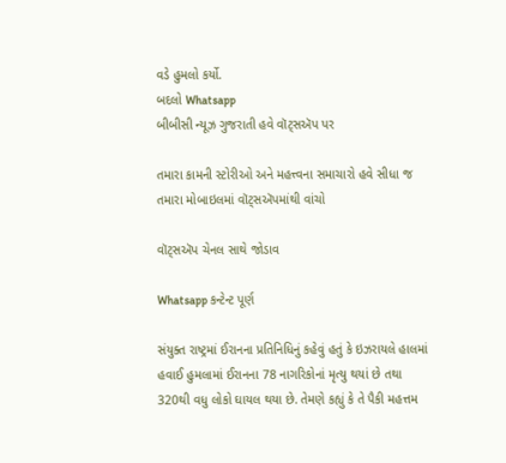વડે હુમલો કર્યો.
બદલો Whatsapp
બીબીસી ન્યૂઝ ગુજરાતી હવે વૉટ્સઍપ પર

તમારા કામની સ્ટોરીઓ અને મહત્ત્વના સમાચારો હવે સીધા જ તમારા મોબાઇલમાં વૉટ્સઍપમાંથી વાંચો

વૉટ્સઍપ ચેનલ સાથે જોડાવ

Whatsapp કન્ટેન્ટ પૂર્ણ

સંયુક્ત રાષ્ટ્રમાં ઈરાનના પ્રતિનિધિનું કહેવું હતું કે ઇઝરાયલે હાલમાં હવાઈ હુમલામાં ઈરાનના 78 નાગરિકોનાં મૃત્યુ થયાં છે તથા 320થી વધુ લોકો ઘાયલ થયા છે. તેમણે કહ્યું કે તે પૈકી મહત્તમ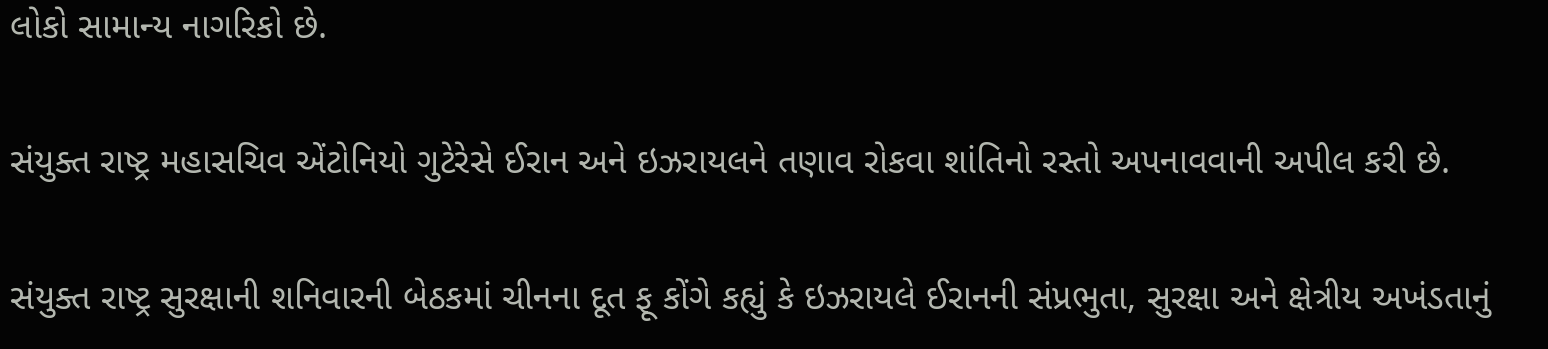લોકો સામાન્ય નાગરિકો છે.

સંયુક્ત રાષ્ટ્ર મહાસચિવ એંટોનિયો ગુટેરેસે ઈરાન અને ઇઝરાયલને તણાવ રોકવા શાંતિનો રસ્તો અપનાવવાની અપીલ કરી છે.

સંયુક્ત રાષ્ટ્ર સુરક્ષાની શનિવારની બેઠકમાં ચીનના દૂત ફૂ કોંગે કહ્યું કે ઇઝરાયલે ઈરાનની સંપ્રભુતા, સુરક્ષા અને ક્ષેત્રીય અખંડતાનું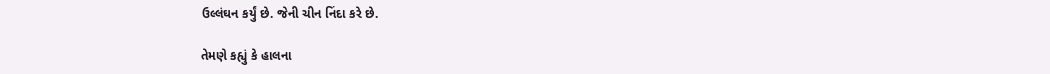ઉલ્લંઘન કર્યું છે. જેની ચીન નિંદા કરે છે.

તેમણે કહ્યું કે હાલના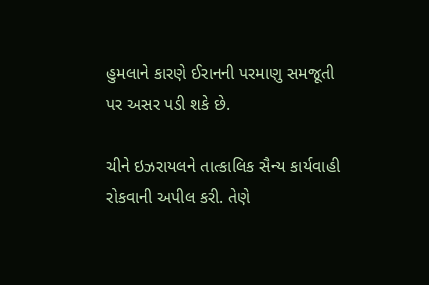હુમલાને કારણે ઈરાનની પરમાણુ સમજૂતી પર અસર પડી શકે છે.

ચીને ઇઝરાયલને તાત્કાલિક સૈન્ય કાર્યવાહી રોકવાની અપીલ કરી. તેણે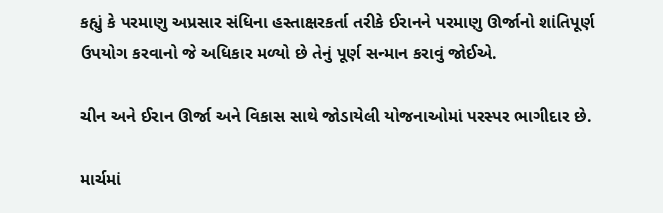કહ્યું કે પરમાણુ અપ્રસાર સંધિના હસ્તાક્ષરકર્તા તરીકે ઈરાનને પરમાણુ ઊર્જાનો શાંતિપૂર્ણ ઉપયોગ કરવાનો જે અધિકાર મળ્યો છે તેનું પૂર્ણ સન્માન કરાવું જોઈએ.

ચીન અને ઈરાન ઊર્જા અને વિકાસ સાથે જોડાયેલી યોજનાઓમાં પરસ્પર ભાગીદાર છે.

માર્ચમાં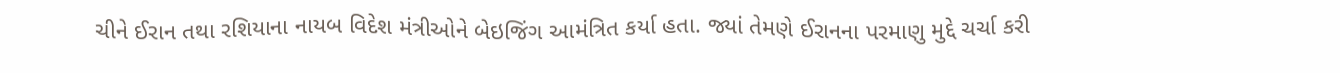ચીને ઈરાન તથા રશિયાના નાયબ વિદેશ મંત્રીઓને બેઇજિંગ આમંત્રિત કર્યા હતા. જ્યાં તેમણે ઈરાનના પરમાણુ મુદ્દે ચર્ચા કરી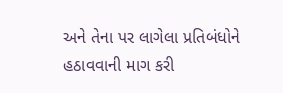અને તેના પર લાગેલા પ્રતિબંધોને હઠાવવાની માગ કરી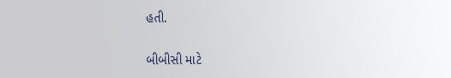હતી.

બીબીસી માટે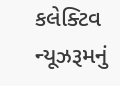કલેક્ટિવ ન્યૂઝરૂમનું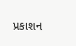પ્રકાશન